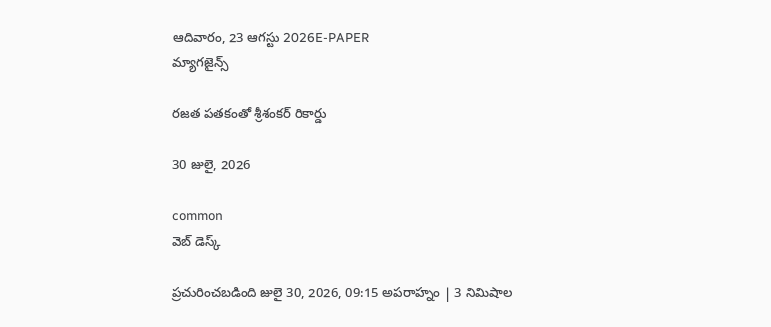ఆదివారం, 23 ఆగస్టు 2026E-PAPER
మ్యాగజైన్స్

రజత పతకంతో శ్రీశంకర్‌ రికార్డు

30 జులై, 2026

common
వెబ్ డెస్క్

ప్రచురించబడింది జులై 30, 2026, 09:15 అపరాహ్నం | 3 నిమిషాల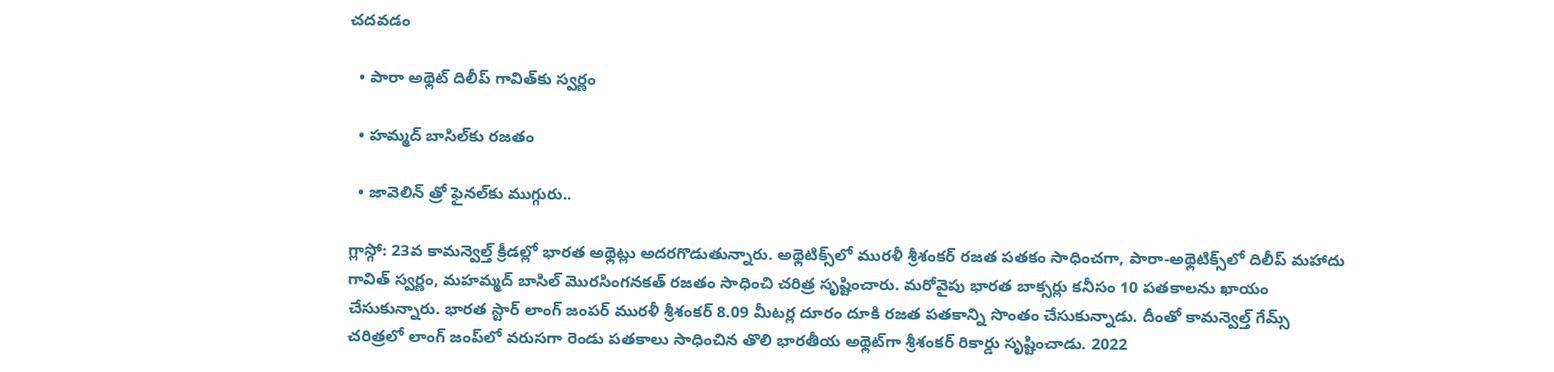చదవడం

  • పారా అథ్లెట్‌ దిలీప్ గావిత్‌కు స్వర్ణం

  • హమ్మద్‌ ‌బాసిల్‌‌కు రజతం

  • జావెలిన్‌ ‌త్రో ఫైనల్‌‌కు ముగ్గురు..

గ్లాస్గో: 23వ కామన్వెల్త్ క్రీడల్లో భారత అథ్లెట్లు అదరగొడుతున్నారు. అథ్లెటిక్స్‌లో మురళీ శ్రీశంకర్ రజత పతకం సాధించగా, పారా-అథ్లెటిక్స్‌లో దిలీప్ మహాదు గావిత్ స్వర్ణం, మహమ్మద్ బాసిల్ మొరసింగనకత్ రజతం సాధించి చరిత్ర సృష్టించారు. మరోవైపు భారత బాక్సర్లు కనీసం 10 పతకాలను ఖాయం చేసుకున్నారు. భారత స్టార్ లాంగ్ జంపర్ మురళీ శ్రీశంకర్ 8.09 మీటర్ల దూరం దూకి రజత పతకాన్ని సొంతం చేసుకున్నాడు. దీంతో కామన్వెల్త్ గేమ్స్ చరిత్రలో లాంగ్ జంప్‌లో వరుసగా రెండు పతకాలు సాధించిన తొలి భారతీయ అథ్లెట్‌గా శ్రీశంకర్ రికార్డు సృష్టించాడు. 2022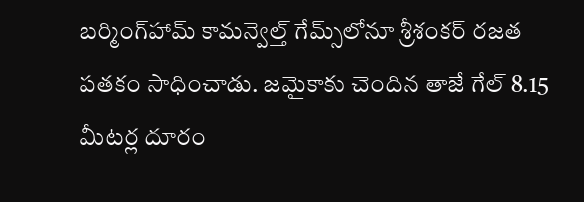బర్మింగ్‌హామ్ కామన్వెల్త్ గేమ్స్‌లోనూ శ్రీశంకర్ రజత పతకం సాధించాడు. జమైకాకు చెందిన తాజే గేల్ 8.15 మీటర్ల దూరం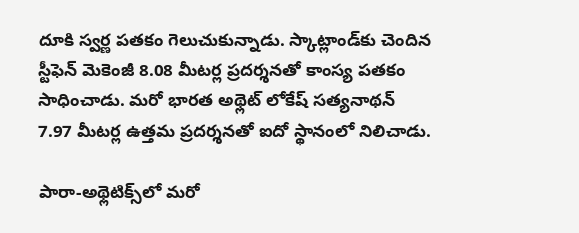దూకి స్వర్ణ పతకం గెలుచుకున్నాడు. స్కాట్లాండ్‌కు చెందిన స్టీఫెన్ మెకెంజీ 8.08 మీటర్ల ప్రదర్శనతో కాంస్య పతకం సాధించాడు. మరో భారత అథ్లెట్ లోకేష్ సత్యనాథన్ 7.97 మీటర్ల ఉత్తమ ప్రదర్శనతో ఐదో స్థానంలో నిలిచాడు.

పారా-అథ్లెటిక్స్‌లో మరో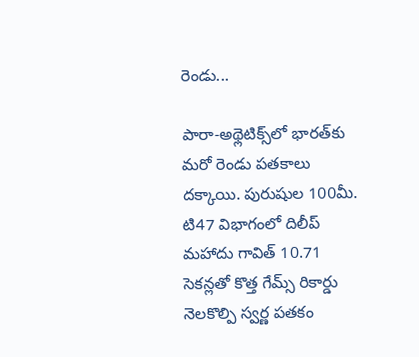రెండు...

పారా-అథ్లెటిక్స్‌లో భారత్‌‌కు మరో రెండు పతకాలు దక్కాయి. పురుషుల 100మీ. టి47 విభాగంలో దిలీప్ మహాదు గావిత్ 10.71 సెకన్లతో కొత్త గేమ్స్ రికార్డు నెలకొల్పి స్వర్ణ పతకం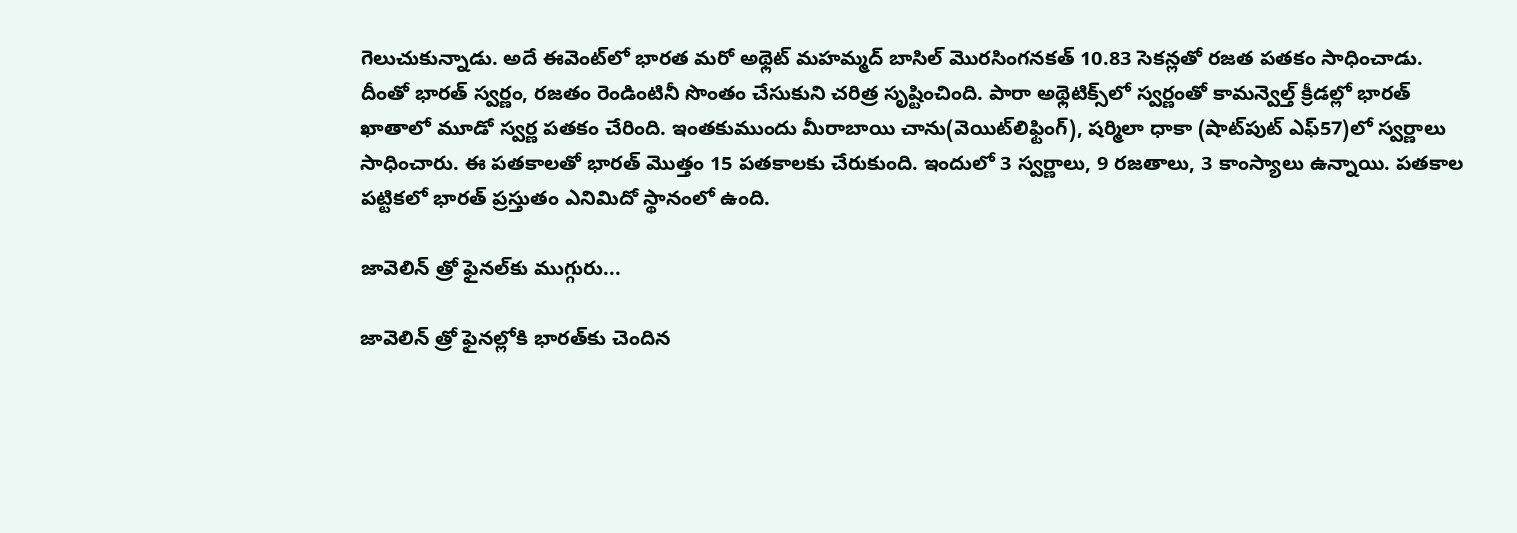గెలుచుకున్నాడు. అదే ఈవెంట్‌లో భారత మరో అథ్లెట్ మహమ్మద్ బాసిల్ మొరసింగనకత్ 10.83 సెకన్లతో రజత పతకం సాధించాడు. దీంతో భారత్ స్వర్ణం, రజతం రెండింటినీ సొంతం చేసుకుని చరిత్ర సృష్టించింది. పారా అథ్లెటిక్స్‌‌లో స్వర్ణంతో కామన్వెల్త్ క్రీడల్లో భారత్ ఖాతాలో మూడో స్వర్ణ పతకం చేరింది. ఇంతకుముందు మీరాబాయి చాను(వెయిట్‌లిఫ్టింగ్‌), షర్మిలా ధాకా (షాట్‌పుట్ ఎఫ్‌57)లో స్వర్ణాలు సాధించారు. ఈ పతకాలతో భారత్ మొత్తం 15 పతకాలకు చేరుకుంది. ఇందులో 3 స్వర్ణాలు, 9 రజతాలు, 3 కాంస్యాలు ఉన్నాయి. పతకాల పట్టికలో భారత్ ప్రస్తుతం ఎనిమిదో స్థానంలో ఉంది.

జావెలిన్‌ ‌త్రో ఫైనల్‌‌కు ముగ్గురు...

జావెలిన్‌ ‌త్రో ఫైనల్లోకి భారత్‌‌కు చెందిన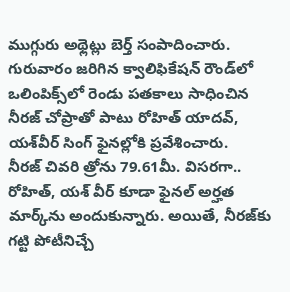ముగ్గురు అథ్లెట్లు బెర్త్‌ సంపాదించారు. గురువారం జరిగిన క్వాలిఫికేషన్‌ ‌రౌండ్‌‌లో ఒలింపిక్స్‌‌లో రెండు పతకాలు సాధించిన నీరజ్‌ ‌చోప్రాతో పాటు రోహిత్‌ ‌యాదవ్‌, యశ్‌‌వీర్‌ ‌సింగ్‌ ‌ఫైనల్లోకి ప్రవేశించారు. నీరజ్‌ ‌చివరి త్రోను 79.61మీ. విసరగా.. రోహిత్‌, యశ్‌ ‌వీర్‌ ‌కూడా ఫైనల్‌ అర్హత మార్క్‌‌ను అందుకున్నారు. అయితే, నీరజ్‌‌కు గట్టి పోటీనిచ్చే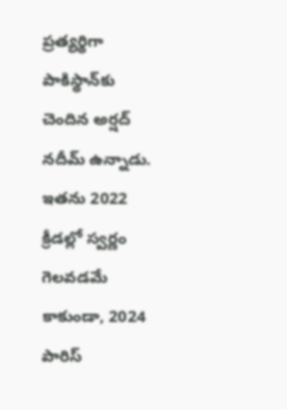ప్రత్యర్థిగా పాకిస్థాన్‌కు చెందిన అర్షద్ నదీమ్ ఉన్నాడు. ఇతను 2022 క్రీడల్లో స్వర్ణం గెలవడమే కాకుండా, 2024 పారిస్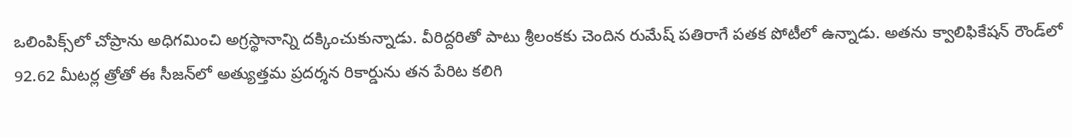ఒలింపిక్స్‌లో చోప్రాను అధిగమించి అగ్రస్థానాన్ని దక్కించుకున్నాడు. వీరిద్దరితో పాటు శ్రీలంకకు చెందిన రుమేష్ పతిరాగే పతక పోటీలో ఉన్నాడు. అతను క్వాలిఫికేషన్‌ ‌రౌండ్‌‌లో 92.62 మీటర్ల త్రోతో ఈ సీజన్‌లో అత్యుత్తమ ప్రదర్శన రికార్డును తన పేరిట కలిగి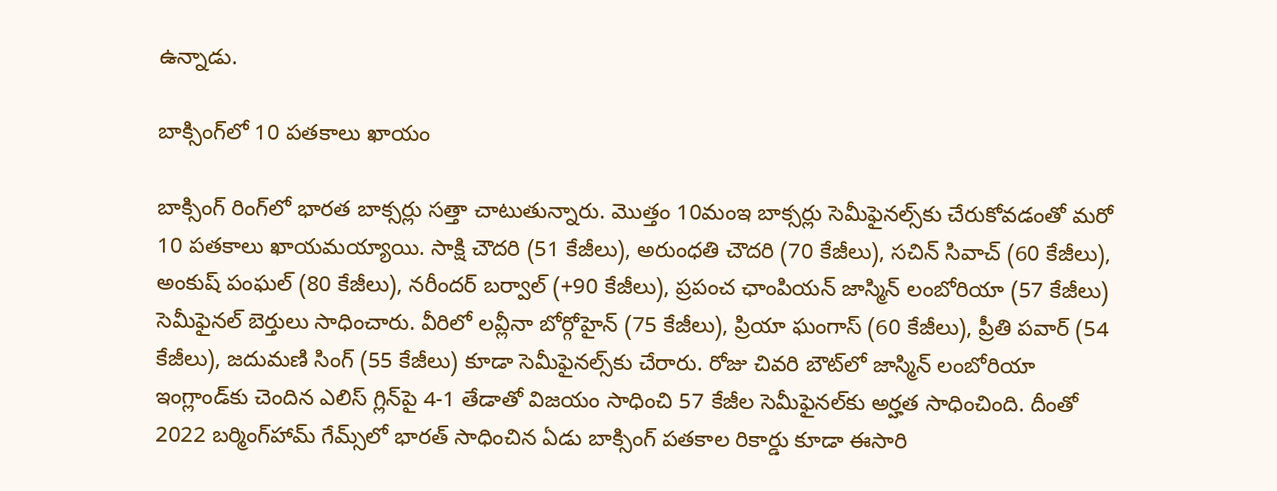ఉన్నాడు.

బాక్సింగ్‌లో 10 పతకాలు ఖాయం

బాక్సింగ్‌ రింగ్‌లో భారత బాక్సర్లు సత్తా చాటుతున్నారు. మొత్తం 10మంఇ బాక్సర్లు సెమీఫైనల్స్‌కు చేరుకోవడంతో మరో 10 పతకాలు ఖాయమయ్యాయి. సాక్షి చౌదరి (51 కేజీలు), అరుంధతి చౌదరి (70 కేజీలు), సచిన్ సివాచ్ (60 కేజీలు), అంకుష్ పంఘల్ (80 కేజీలు), నరీందర్ బర్వాల్ (+90 కేజీలు), ప్రపంచ ఛాంపియన్ జాస్మిన్ లంబోరియా (57 కేజీలు) సెమీఫైనల్ బెర్తులు సాధించారు. వీరిలో లవ్లీనా బోర్గోహైన్ (75 కేజీలు), ప్రియా ఘంగాస్ (60 కేజీలు), ప్రీతి పవార్ (54 కేజీలు), జదుమణి సింగ్ (55 కేజీలు) కూడా సెమీఫైనల్స్‌కు చేరారు. రోజు చివరి బౌట్‌లో జాస్మిన్ లంబోరియా ఇంగ్లాండ్‌కు చెందిన ఎలిస్ గ్లిన్‌పై 4-1 తేడాతో విజయం సాధించి 57 కేజీల సెమీఫైనల్‌కు అర్హత సాధించింది. దీంతో 2022 బర్మింగ్‌హామ్ గేమ్స్‌లో భారత్ సాధించిన ఏడు బాక్సింగ్ పతకాల రికార్డు కూడా ఈసారి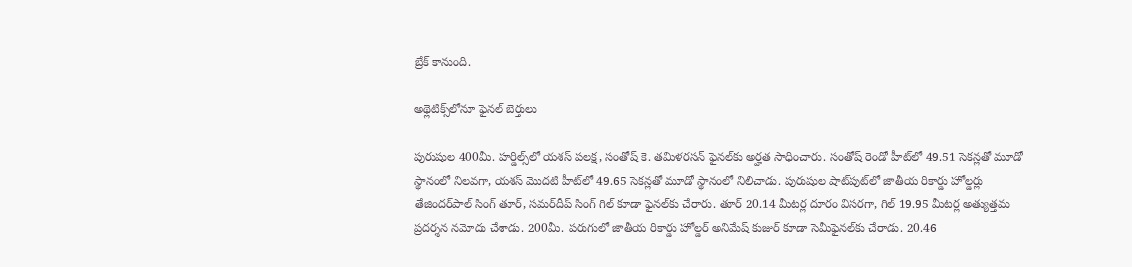బ్రేక్‌ ‌కానుంది.

అథ్లెటిక్స్‌లోనూ ఫైనల్ బెర్తులు

పురుషుల 400మీ. హర్డిల్స్‌లో యశస్ పలక్ష, సంతోష్ కె. తమిళరసన్ ఫైనల్‌కు అర్హత సాధించారు. సంతోష్ రెండో హీట్‌లో 49.51 సెకన్లతో మూడో స్థానంలో నిలవగా, యశస్ మొదటి హీట్‌లో 49.65 సెకన్లతో మూడో స్థానంలో నిలిచాడు. పురుషుల షాట్‌పుట్‌లో జాతీయ రికార్డు హోల్డర్లు తేజిందర్‌పాల్ సింగ్ తూర్, సమర్‌దీప్ సింగ్ గిల్ కూడా ఫైనల్‌కు చేరారు. తూర్ 20.14 మీటర్ల దూరం విసరగా, గిల్ 19.95 మీటర్ల అత్యుత్తమ ప్రదర్శన నమోదు చేశాడు. 200మీ. పరుగులో జాతీయ రికార్డు హోల్డర్ అనిమేష్ కుజుర్ కూడా సెమీఫైనల్‌కు చేరాడు. 20.46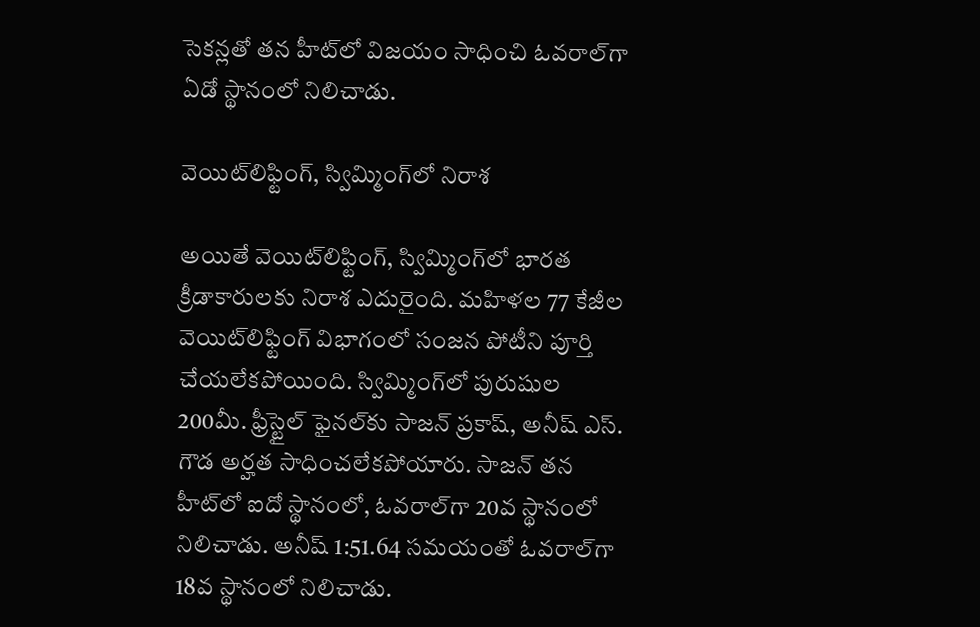సెకన్లతో తన హీట్‌లో విజయం సాధించి ఓవరాల్‌గా ఏడో స్థానంలో నిలిచాడు.

వెయిట్‌లిఫ్టింగ్, స్విమ్మింగ్‌లో నిరాశ

అయితే వెయిట్‌లిఫ్టింగ్, స్విమ్మింగ్‌లో భారత క్రీడాకారులకు నిరాశ ఎదురైంది. మహిళల 77 కేజీల వెయిట్‌లిఫ్టింగ్ విభాగంలో సంజన పోటీని పూర్తి చేయలేకపోయింది. స్విమ్మింగ్‌లో పురుషుల 200మీ. ఫ్రీస్టైల్ ఫైనల్‌కు సాజన్ ప్రకాష్, అనీష్ ఎస్. గౌడ అర్హత సాధించలేకపోయారు. సాజన్ తన హీట్‌లో ఐదో స్థానంలో, ఓవరాల్‌గా 20వ స్థానంలో నిలిచాడు. అనీష్ 1:51.64 సమయంతో ఓవరాల్‌గా 18వ స్థానంలో నిలిచాడు.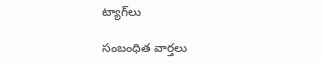ట్యాగ్‌లు

సంబంధిత వార్తలు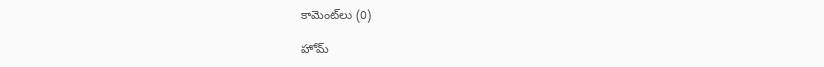కామెంట్‌లు (0)

హోమ్